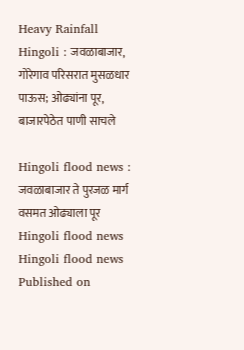Heavy Rainfall Hingoli : जवळाबाजार, गोरेगाव परिसरात मुसळधार पाऊस; ओढ्यांना पूर, बाजारपेठेत पाणी साचले

Hingoli flood news : जवळाबाजार ते पुरजळ मार्ग वसमत ओढ्याला पूर
Hingoli flood news
Hingoli flood news
Published on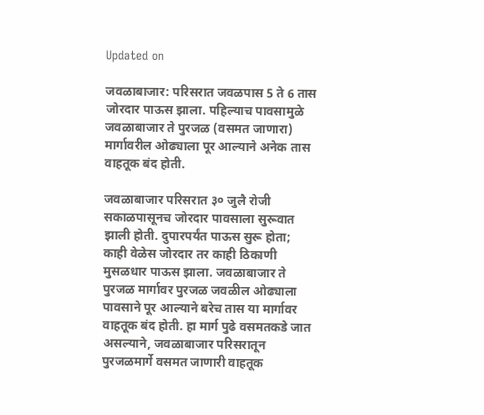Updated on

जवळाबाजार: परिसरात जवळपास 5 ते 6 तास जोरदार पाऊस झाला. पहिल्याच पावसामुळे जवळाबाजार ते पुरजळ (वसमत जाणारा) मार्गावरील ओढ्याला पूर आल्याने अनेक तास वाहतूक बंद होती.

जवळाबाजार परिसरात ३० जुलै रोजी सकाळपासूनच जोरदार पावसाला सुरूवात झाली होती. दुपारपर्यंत पाऊस सुरू होता; काही वेळेस जोरदार तर काही ठिकाणी मुसळधार पाऊस झाला. जवळाबाजार ते पुरजळ मार्गावर पुरजळ जवळील ओढ्याला पावसाने पूर आल्याने बरेच तास या मार्गावर वाहतूक बंद होती. हा मार्ग पुढे वसमतकडे जात असल्याने, जवळाबाजार परिसरातून पुरजळमार्गे वसमत जाणारी वाहतूक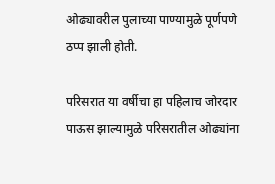ओढ्यावरील पुलाच्या पाण्यामुळे पूर्णपणे ठप्प झाली होती.

परिसरात या वर्षीचा हा पहिलाच जोरदार पाऊस झाल्यामुळे परिसरातील ओढ्यांना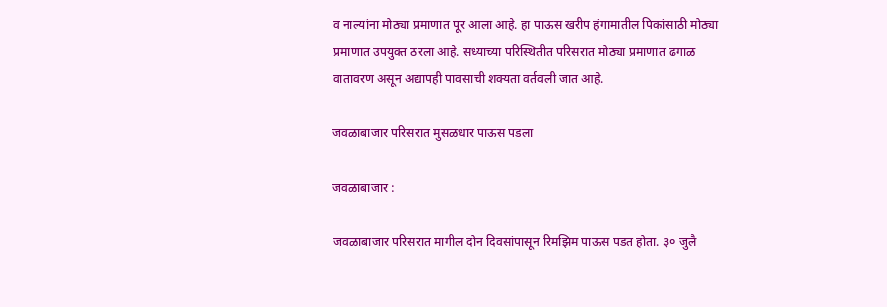व नाल्यांना मोठ्या प्रमाणात पूर आला आहे. हा पाऊस खरीप हंगामातील पिकांसाठी मोठ्या प्रमाणात उपयुक्त ठरला आहे. सध्याच्या परिस्थितीत परिसरात मोठ्या प्रमाणात ढगाळ वातावरण असून अद्यापही पावसाची शक्यता वर्तवली जात आहे.

जवळाबाजार परिसरात मुसळधार पाऊस पडला

जवळाबाजार :

जवळाबाजार परिसरात मागील दोन दिवसांपासून रिमझिम पाऊस पडत होता. ३० जुलै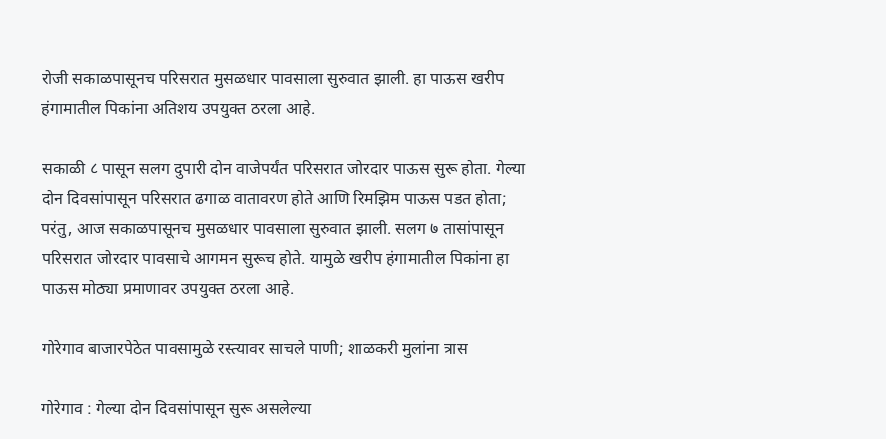रोजी सकाळपासूनच परिसरात मुसळधार पावसाला सुरुवात झाली. हा पाऊस खरीप हंगामातील पिकांना अतिशय उपयुक्त ठरला आहे.

सकाळी ८ पासून सलग दुपारी दोन वाजेपर्यंत परिसरात जोरदार पाऊस सुरू होता. गेल्या दोन दिवसांपासून परिसरात ढगाळ वातावरण होते आणि रिमझिम पाऊस पडत होता; परंतु, आज सकाळपासूनच मुसळधार पावसाला सुरुवात झाली. सलग ७ तासांपासून परिसरात जोरदार पावसाचे आगमन सुरूच होते. यामुळे खरीप हंगामातील पिकांना हा पाऊस मोठ्या प्रमाणावर उपयुक्त ठरला आहे.

गोरेगाव बाजारपेठेत पावसामुळे रस्त्यावर साचले पाणी; शाळकरी मुलांना त्रास

गोरेगाव : गेल्या दोन दिवसांपासून सुरू असलेल्या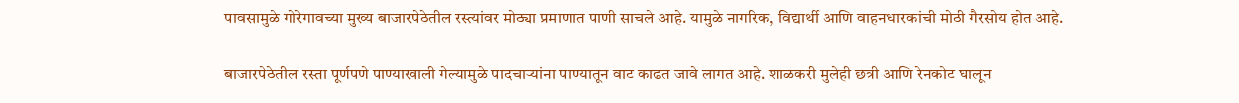पावसामुळे गोरेगावच्या मुख्य बाजारपेठेतील रस्त्यांवर मोठ्या प्रमाणात पाणी साचले आहे. यामुळे नागरिक, विद्यार्थी आणि वाहनधारकांची मोठी गैरसोय होत आहे.

बाजारपेठेतील रस्ता पूर्णपणे पाण्याखाली गेल्यामुळे पादचाऱ्यांना पाण्यातून वाट काढत जावे लागत आहे. शाळकरी मुलेही छत्री आणि रेनकोट घालून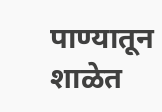पाण्यातून शाळेत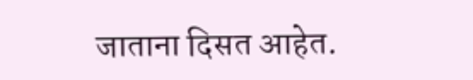जाताना दिसत आहेत.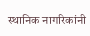स्थानिक नागरिकांनी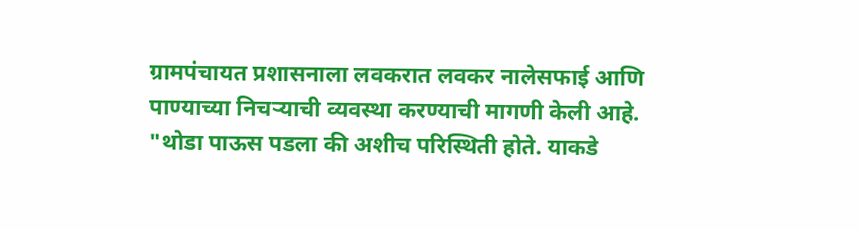ग्रामपंचायत प्रशासनाला लवकरात लवकर नालेसफाई आणि पाण्याच्या निचऱ्याची व्यवस्था करण्याची मागणी केली आहे. "थोडा पाऊस पडला की अशीच परिस्थिती होते. याकडे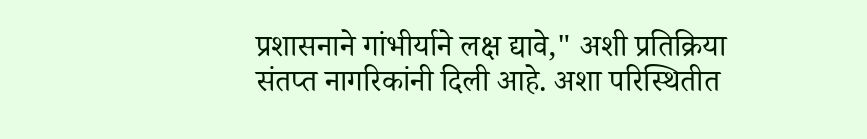प्रशासनाने गांभीर्याने लक्ष द्यावे," अशी प्रतिक्रिया संतप्त नागरिकांनी दिली आहे. अशा परिस्थितीत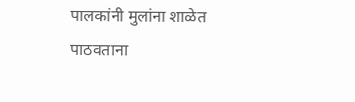पालकांनी मुलांना शाळेत पाठवताना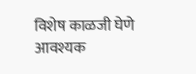विशेष काळजी घेणे आवश्यक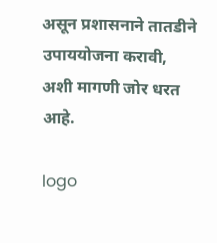असून प्रशासनाने तातडीने उपाययोजना करावी, अशी मागणी जोर धरत आहे.

logo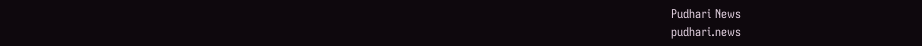Pudhari News
pudhari.news